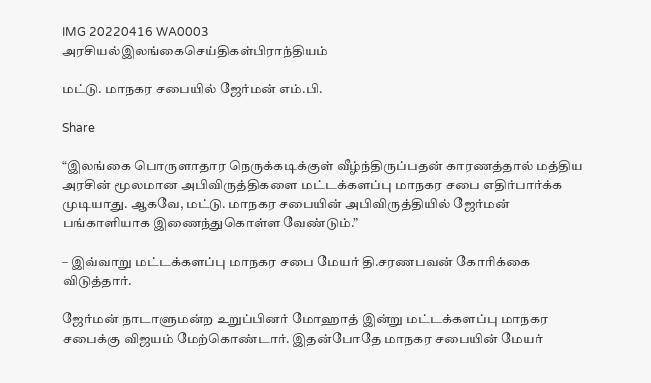IMG 20220416 WA0003
அரசியல்இலங்கைசெய்திகள்பிராந்தியம்

மட்டு. மாநகர சபையில் ஜேர்மன் எம்.பி.

Share

“இலங்கை பொருளாதார நெருக்கடிக்குள் வீழ்ந்திருப்பதன் காரணத்தால் மத்திய அரசின் மூலமான அபிவிருத்திகளை மட்டக்களப்பு மாநகர சபை எதிர்பார்க்க முடியாது. ஆகவே, மட்டு. மாநகர சபையின் அபிவிருத்தியில் ஜேர்மன் பங்காளியாக இணைந்துகொள்ள வேண்டும்.”

– இவ்வாறு மட்டக்களப்பு மாநகர சபை மேயர் தி.சரணபவன் கோரிக்கை விடுத்தார்.

ஜேர்மன் நாடாளுமன்ற உறுப்பினர் மோஹாத் இன்று மட்டக்களப்பு மாநகர சபைக்கு விஜயம் மேற்கொண்டார். இதன்போதே மாநகர சபையின் மேயர்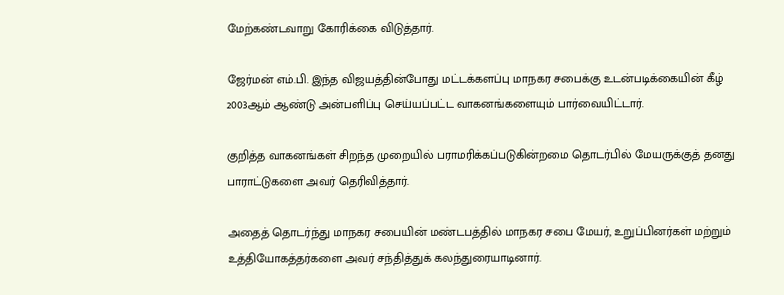மேற்கண்டவாறு கோரிக்கை விடுத்தார்.

ஜேர்மன் எம்.பி. இந்த விஜயத்தின்போது மட்டக்களப்பு மாநகர சபைக்கு உடன்படிக்கையின் கீழ் 2003ஆம் ஆண்டு அன்பளிப்பு செய்யப்பட்ட வாகனங்களையும் பார்வையிட்டார்.

குறித்த வாகனங்கள் சிறந்த முறையில் பராமரிக்கப்படுகின்றமை தொடர்பில் மேயருக்குத் தனது பாராட்டுகளை அவர் தெரிவித்தார்.

அதைத் தொடர்ந்து மாநகர சபையின் மண்டபத்தில் மாநகர சபை மேயர், உறுப்பினர்கள் மற்றும் உத்தியோகத்தர்களை அவர் சந்தித்துக் கலந்துரையாடினார்.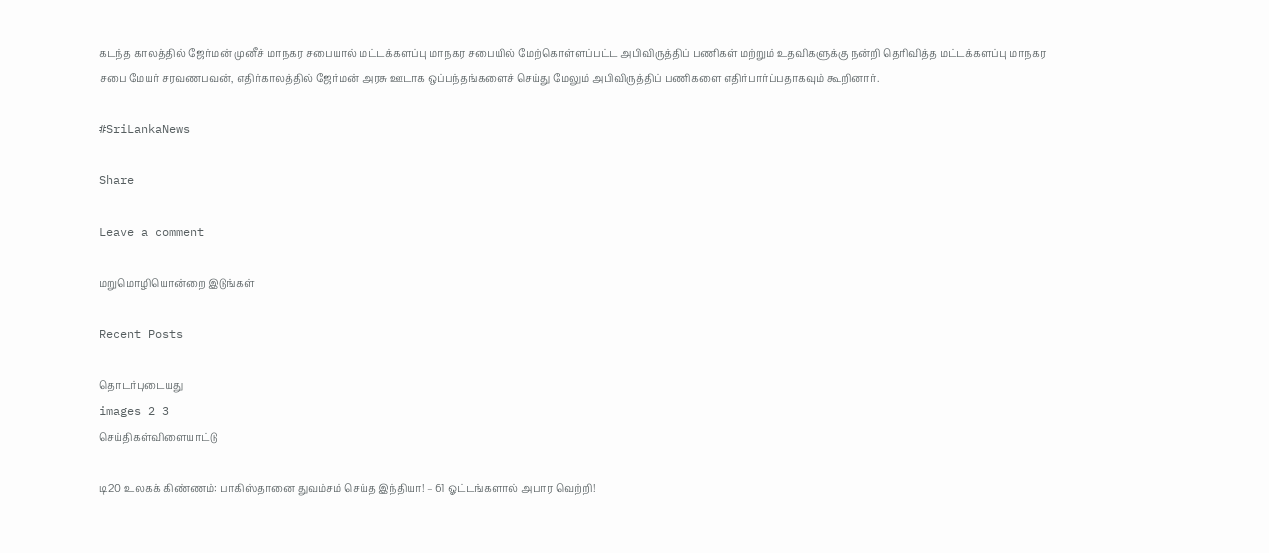கடந்த காலத்தில் ஜேர்மன் முனீச் மாநகர சபையால் மட்டக்களப்பு மாநகர சபையில் மேற்கொள்ளப்பட்ட அபிவிருத்திப் பணிகள் மற்றும் உதவிகளுக்கு நன்றி தெரிவித்த மட்டக்களப்பு மாநகர சபை மேயர் சரவணபவன், எதிர்காலத்தில் ஜேர்மன் அரசு ஊடாக ஒப்பந்தங்களைச் செய்து மேலும் அபிவிருத்திப் பணிகளை எதிர்பார்ப்பதாகவும் கூறினார்.

#SriLankaNews

Share

Leave a comment

மறுமொழியொன்றை இடுங்கள்

Recent Posts

தொடர்புடையது
images 2 3
செய்திகள்விளையாட்டு

டி20 உலகக் கிண்ணம்: பாகிஸ்தானை துவம்சம் செய்த இந்தியா! – 61 ஓட்டங்களால் அபார வெற்றி!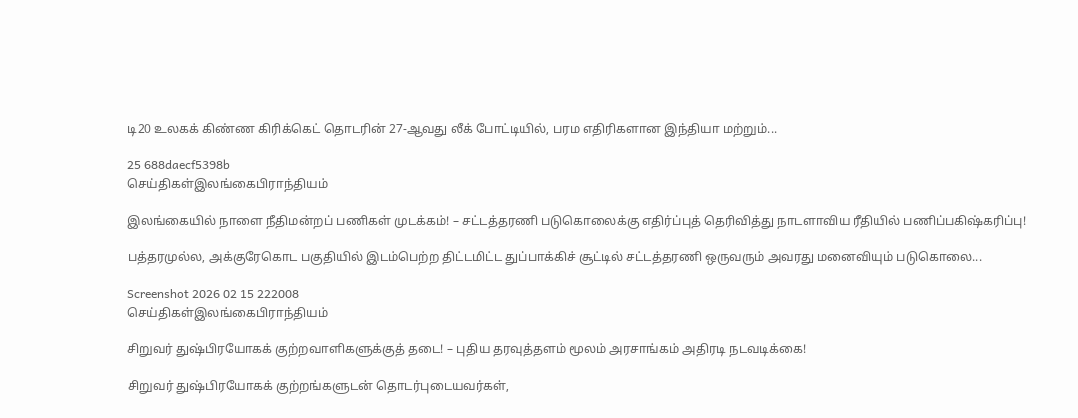டி20 உலகக் கிண்ண கிரிக்கெட் தொடரின் 27-ஆவது லீக் போட்டியில், பரம எதிரிகளான இந்தியா மற்றும்...

25 688daecf5398b
செய்திகள்இலங்கைபிராந்தியம்

இலங்கையில் நாளை நீதிமன்றப் பணிகள் முடக்கம்! – சட்டத்தரணி படுகொலைக்கு எதிர்ப்புத் தெரிவித்து நாடளாவிய ரீதியில் பணிப்பகிஷ்கரிப்பு!

பத்தரமுல்ல, அக்குரேகொட பகுதியில் இடம்பெற்ற திட்டமிட்ட துப்பாக்கிச் சூட்டில் சட்டத்தரணி ஒருவரும் அவரது மனைவியும் படுகொலை...

Screenshot 2026 02 15 222008
செய்திகள்இலங்கைபிராந்தியம்

சிறுவர் துஷ்பிரயோகக் குற்றவாளிகளுக்குத் தடை! – புதிய தரவுத்தளம் மூலம் அரசாங்கம் அதிரடி நடவடிக்கை!

சிறுவர் துஷ்பிரயோகக் குற்றங்களுடன் தொடர்புடையவர்கள்,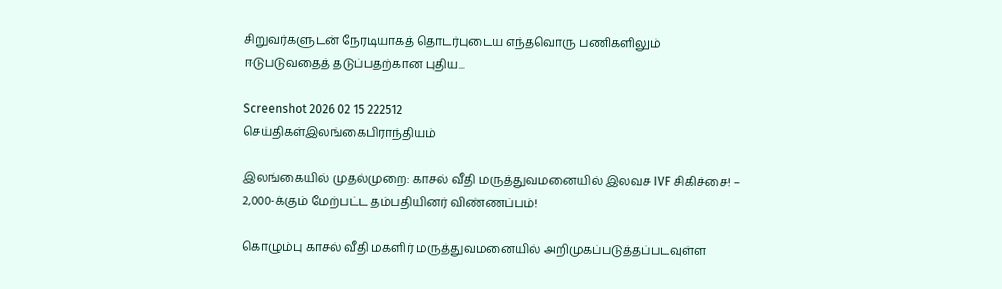சிறுவர்களுடன் நேரடியாகத் தொடர்புடைய எந்தவொரு பணிகளிலும் ஈடுபடுவதைத் தடுப்பதற்கான புதிய...

Screenshot 2026 02 15 222512
செய்திகள்இலங்கைபிராந்தியம்

இலங்கையில் முதல்முறை: காசல் வீதி மருத்துவமனையில் இலவச IVF சிகிச்சை! – 2,000-க்கும் மேற்பட்ட தம்பதியினர் விண்ணப்பம்!

கொழும்பு காசல் வீதி மகளிர் மருத்துவமனையில் அறிமுகப்படுத்தப்படவுள்ள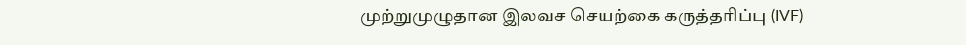முற்றுமுழுதான இலவச செயற்கை கருத்தரிப்பு (IVF)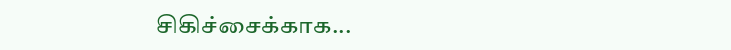சிகிச்சைக்காக...